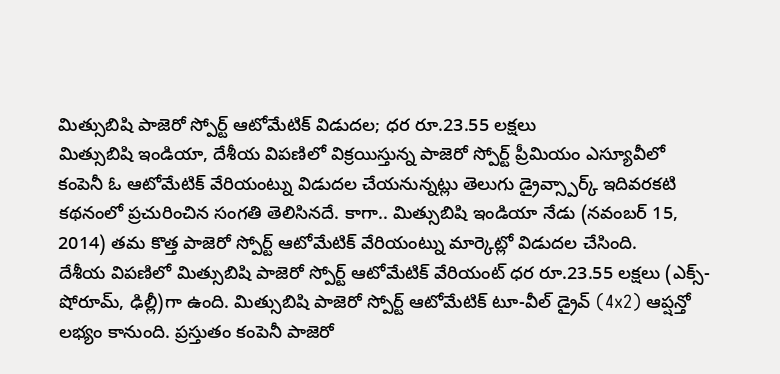మిత్సుబిషి పాజెరో స్పోర్ట్ ఆటోమేటిక్ విడుదల; ధర రూ.23.55 లక్షలు
మిత్సుబిషి ఇండియా, దేశీయ విపణిలో విక్రయిస్తున్న పాజెరో స్పోర్ట్ ప్రీమియం ఎస్యూవీలో కంపెనీ ఓ ఆటోమేటిక్ వేరియంట్ను విడుదల చేయనున్నట్లు తెలుగు డ్రైవ్స్పార్క్ ఇదివరకటి కథనంలో ప్రచురించిన సంగతి తెలిసినదే. కాగా.. మిత్సుబిషి ఇండియా నేడు (నవంబర్ 15, 2014) తమ కొత్త పాజెరో స్పోర్ట్ ఆటోమేటిక్ వేరియంట్ను మార్కెట్లో విడుదల చేసింది.
దేశీయ విపణిలో మిత్సుబిషి పాజెరో స్పోర్ట్ ఆటోమేటిక్ వేరియంట్ ధర రూ.23.55 లక్షలు (ఎక్స్-షోరూమ్, ఢిల్లీ)గా ఉంది. మిత్సుబిషి పాజెరో స్పోర్ట్ ఆటోమేటిక్ టూ-వీల్ డ్రైవ్ (4x2) ఆప్షన్తో లభ్యం కానుంది. ప్రస్తుతం కంపెనీ పాజెరో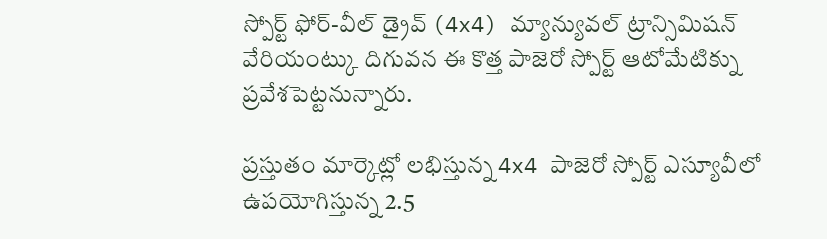స్పోర్ట్ ఫోర్-వీల్ డ్రైవ్ (4x4) మ్యాన్యువల్ ట్రాన్సిమిషన్ వేరియంట్కు దిగువన ఈ కొత్త పాజెరో స్పోర్ట్ ఆటోమేటిక్ను ప్రవేశపెట్టనున్నారు.

ప్రస్తుతం మార్కెట్లో లభిస్తున్న 4x4 పాజెరో స్పోర్ట్ ఎస్యూవీలో ఉపయోగిస్తున్న 2.5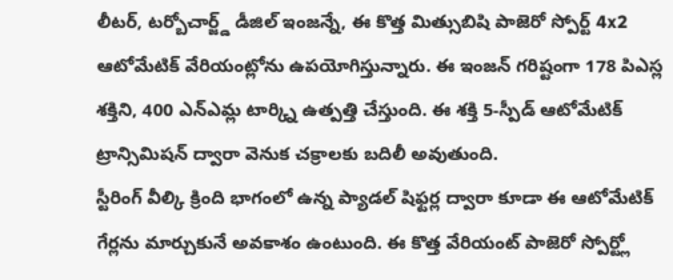లీటర్, టర్బోచార్జ్డ్ డీజిల్ ఇంజన్నే, ఈ కొత్త మిత్సుబిషి పాజెరో స్పోర్ట్ 4x2 ఆటోమేటిక్ వేరియంట్లోను ఉపయోగిస్తున్నారు. ఈ ఇంజన్ గరిష్టంగా 178 పిఎస్ల శక్తిని, 400 ఎన్ఎమ్ల టార్క్ని ఉత్పత్తి చేస్తుంది. ఈ శక్తి 5-స్పీడ్ ఆటోమేటిక్ ట్రాన్సిమిషన్ ద్వారా వెనుక చక్రాలకు బదిలీ అవుతుంది.
స్టీరింగ్ వీల్కి క్రింది భాగంలో ఉన్న ప్యాడల్ షిఫ్టర్ల ద్వారా కూడా ఈ ఆటోమేటిక్ గేర్లను మార్చుకునే అవకాశం ఉంటుంది. ఈ కొత్త వేరియంట్ పాజెరో స్పోర్ట్లో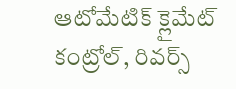ఆటోమేటిక్ క్లైమేట్ కంట్రోల్, రివర్స్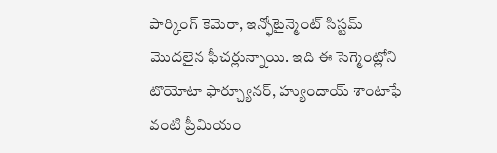పార్కింగ్ కెమెరా, ఇన్ఫోటైన్మెంట్ సిస్టమ్ మొదలైన ఫీచర్లున్నాయి. ఇది ఈ సెగ్మెంట్లోని టొయోటా ఫార్చ్యూనర్, హ్యుందాయ్ శాంటాఫే వంటి ప్రీమియం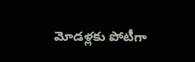మోడళ్లకు పోటీగా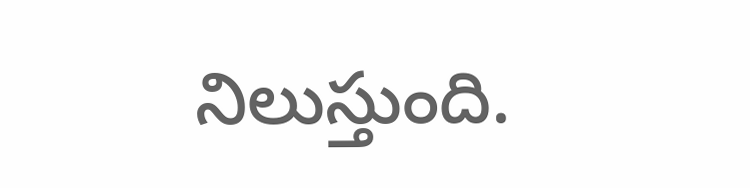నిలుస్తుంది.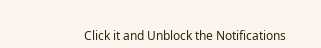Click it and Unblock the Notifications